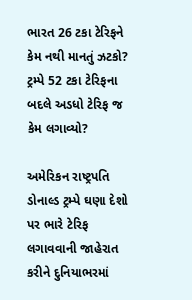ભારત 26 ટકા ટેરિફને કેમ નથી માનતું ઝટકો? ટ્રમ્પે 52 ટકા ટેરિફના બદલે અડધો ટેરિફ જ કેમ લગાવ્યો?

અમેરિકન રાષ્ટ્રપતિ ડોનાલ્ડ ટ્રમ્પે ઘણા દેશો પર ભારે ટેરિફ લગાવવાની જાહેરાત કરીને દુનિયાભરમાં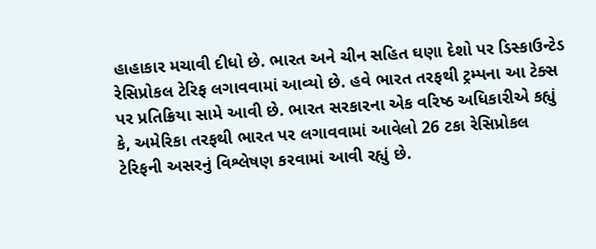હાહાકાર મચાવી દીધો છે. ભારત અને ચીન સહિત ઘણા દેશો પર ડિસ્કાઉન્ટેડ રેસિપ્રોકલ ટેરિફ લગાવવામાં આવ્યો છે. હવે ભારત તરફથી ટ્રમ્પના આ ટેક્સ પર પ્રતિક્રિયા સામે આવી છે. ભારત સરકારના એક વરિષ્ઠ અધિકારીએ કહ્યું કે, અમેરિકા તરફથી ભારત પર લગાવવામાં આવેલો 26 ટકા રેસિપ્રોકલ ટેરિફની અસરનું વિશ્લેષણ કરવામાં આવી રહ્યું છે.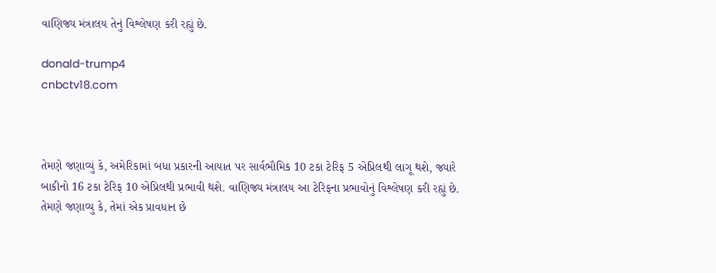વાણિજ્ય મંત્રાલય તેનું વિશ્લેષણ કરી રહ્યું છે.

donald-trump4
cnbctv18.com



તેમણે જણાવ્યું કે, અમેરિકામાં બધા પ્રકારની આયાત પર સાર્વભૌમિક 10 ટકા ટેરિફ 5 એપ્રિલથી લાગૂ થશે, જ્યારે બાકીનો 16 ટકા ટેરિફ 10 એપ્રિલથી પ્રભાવી થશે. વાણિજ્ય મંત્રાલય આ ટેરિફના પ્રભાવોનું વિશ્લેષણ કરી રહ્યું છે. તેમણે જણાવ્યુ કે, તેમાં એક પ્રાવધાન છે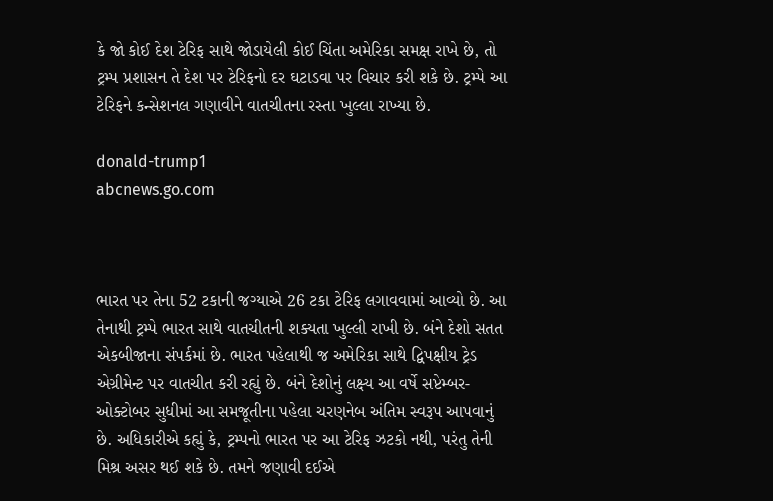કે જો કોઈ દેશ ટેરિફ સાથે જોડાયેલી કોઈ ચિંતા અમેરિકા સમક્ષ રાખે છે, તો ટ્રમ્પ પ્રશાસન તે દેશ પર ટેરિફનો દર ઘટાડવા પર વિચાર કરી શકે છે. ટ્રમ્પે આ ટેરિફને કન્સેશનલ ગણાવીને વાતચીતના રસ્તા ખુલ્લા રાખ્યા છે.

donald-trump1
abcnews.go.com



ભારત પર તેના 52 ટકાની જગ્યાએ 26 ટકા ટેરિફ લગાવવામાં આવ્યો છે. આ તેનાથી ટ્રમ્પે ભારત સાથે વાતચીતની શક્યતા ખુલ્લી રાખી છે. બંને દેશો સતત એકબીજાના સંપર્કમાં છે. ભારત પહેલાથી જ અમેરિકા સાથે દ્વિપક્ષીય ટ્રેડ એગ્રીમેન્ટ પર વાતચીત કરી રહ્યું છે. બંને દેશોનું લક્ષ્ય આ વર્ષે સપ્ટેમ્બર-ઓક્ટોબર સુધીમાં આ સમજૂતીના પહેલા ચરણનેબ અંતિમ સ્વરૂપ આપવાનું છે. અધિકારીએ કહ્યું કે, ટ્રમ્પનો ભારત પર આ ટેરિફ ઝટકો નથી, પરંતુ તેની મિશ્ર અસર થઈ શકે છે. તમને જણાવી દઈએ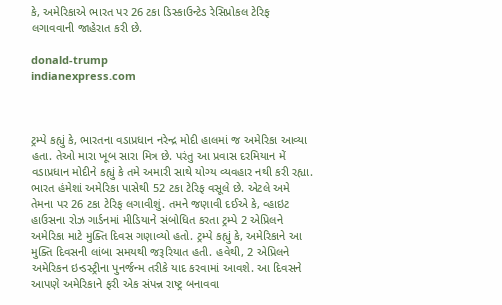કે, અમેરિકાએ ભારત પર 26 ટકા ડિસ્કાઉન્ટેડ રેસિપ્રોકલ ટેરિફ લગાવવાની જાહેરાત કરી છે.

donald-trump
indianexpress.com



ટ્રમ્પે કહ્યું કે, ભારતના વડાપ્રધાન નરેન્દ્ર મોદી હાલમાં જ અમેરિકા આવ્યા હતા. તેઓ મારા ખૂબ સારા મિત્ર છે. પરંતુ આ પ્રવાસ દરમિયાન મેં વડાપ્રધાન મોદીને કહ્યું કે તમે અમારી સાથે યોગ્ય વ્યવહાર નથી કરી રહ્યા. ભારત હંમેશાં અમેરિકા પાસેથી 52 ટકા ટેરિફ વસૂલે છે. એટલે અમે તેમના પર 26 ટકા ટેરિફ લગાવીશું. તમને જણાવી દઈએ કે, વ્હાઇટ હાઉસના રોઝ ગાર્ડનમાં મીડિયાને સંબોધિત કરતા ટ્રમ્પે 2 એપ્રિલને અમેરિકા માટે મુક્તિ દિવસ ગણાવ્યો હતો. ટ્રમ્પે કહ્યું કે, અમેરિકાને આ મુક્તિ દિવસની લાંબા સમયથી જરૂરિયાત હતી. હવેથી, 2 એપ્રિલને અમેરિકન ઇન્ડસ્ટ્રીના પુનર્જન્મ તરીકે યાદ કરવામાં આવશે. આ દિવસને આપણે અમેરિકાને ફરી એક સંપન્ન રાષ્ટ્ર બનાવવા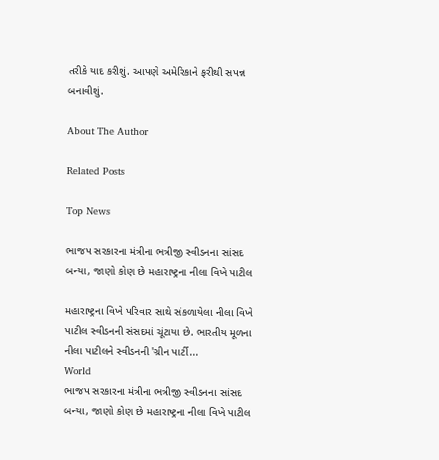તરીકે યાદ કરીશું. આપણે અમેરિકાને ફરીથી સપન્ન બનાવીશું.

About The Author

Related Posts

Top News

ભાજપ સરકારના મંત્રીના ભત્રીજી સ્વીડનના સાંસદ બન્યા, જાણો કોણ છે મહારાષ્ટ્રના નીલા વિખે પાટીલ

મહારાષ્ટ્રના વિખે પરિવાર સાથે સંકળાયેલા નીલા વિખે પાટીલ સ્વીડનની સંસદમાં ચૂંટાયા છે. ભારતીય મૂળના નીલા પાટીલને સ્વીડનની 'ગ્રીન પાર્ટી...
World
ભાજપ સરકારના મંત્રીના ભત્રીજી સ્વીડનના સાંસદ બન્યા, જાણો કોણ છે મહારાષ્ટ્રના નીલા વિખે પાટીલ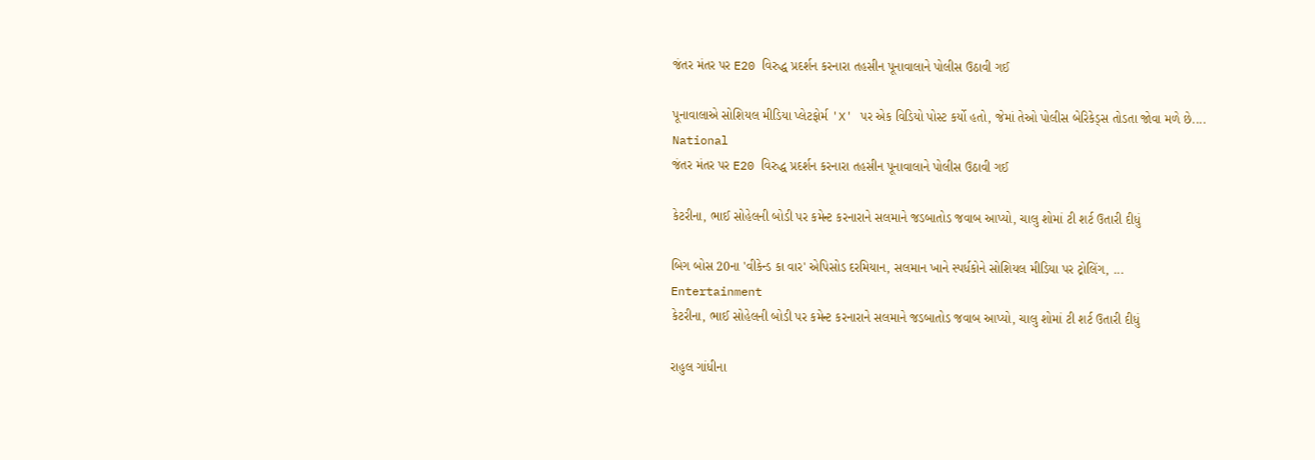જંતર મંતર પર E20 વિરુદ્ધ પ્રદર્શન કરનારા તહસીન પૂનાવાલાને પોલીસ ઉઠાવી ગઈ

પૂનાવાલાએ સોશિયલ મીડિયા પ્લેટફોર્મ 'X' પર એક વિડિયો પોસ્ટ કર્યો હતો, જેમાં તેઓ પોલીસ બેરિકેડ્સ તોડતા જોવા મળે છે....
National
જંતર મંતર પર E20 વિરુદ્ધ પ્રદર્શન કરનારા તહસીન પૂનાવાલાને પોલીસ ઉઠાવી ગઈ

કેટરીના, ભાઈ સોહેલની બોડી પર કમેન્ટ કરનારાને સલમાને જડબાતોડ જવાબ આપ્યો, ચાલુ શોમાં ટી શર્ટ ઉતારી દીધું

બિગ બોસ 20ના 'વીકેન્ડ કા વાર' એપિસોડ દરમિયાન, સલમાન ખાને સ્પર્ધકોને સોશિયલ મીડિયા પર ટ્રોલિંગ, ...
Entertainment
કેટરીના, ભાઈ સોહેલની બોડી પર કમેન્ટ કરનારાને સલમાને જડબાતોડ જવાબ આપ્યો, ચાલુ શોમાં ટી શર્ટ ઉતારી દીધું

રાહુલ ગાંધીના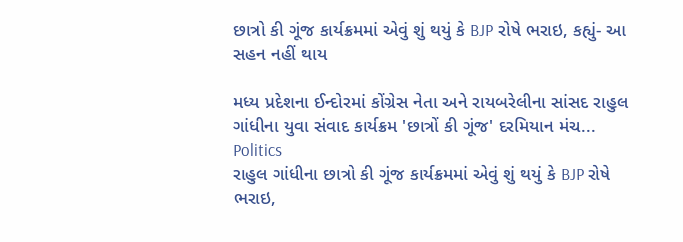છાત્રો કી ગૂંજ કાર્યક્રમમાં એવું શું થયું કે BJP રોષે ભરાઇ, કહ્યું- આ સહન નહીં થાય

મધ્ય પ્રદેશના ઈન્દોરમાં કોંગ્રેસ નેતા અને રાયબરેલીના સાંસદ રાહુલ ગાંધીના યુવા સંવાદ કાર્યક્રમ 'છાત્રોં કી ગૂંજ' દરમિયાન મંચ...
Politics
રાહુલ ગાંધીના છાત્રો કી ગૂંજ કાર્યક્રમમાં એવું શું થયું કે BJP રોષે ભરાઇ,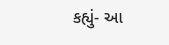કહ્યું- આ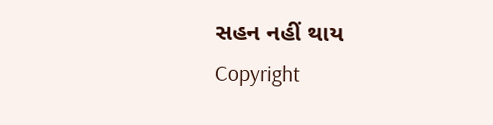સહન નહીં થાય
Copyright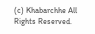(c) Khabarchhe All Rights Reserved.